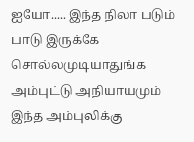ஐயோ..... இந்த நிலா படும் பாடு இருக்கே சொல்லமுடியாதுங்க அம்புட்டு அநியாயமும் இந்த அம்புலிக்கு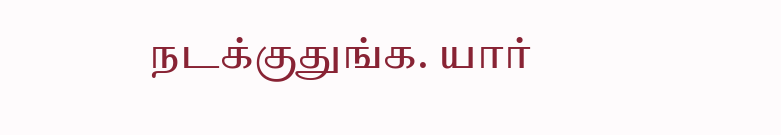நடக்குதுங்க. யார்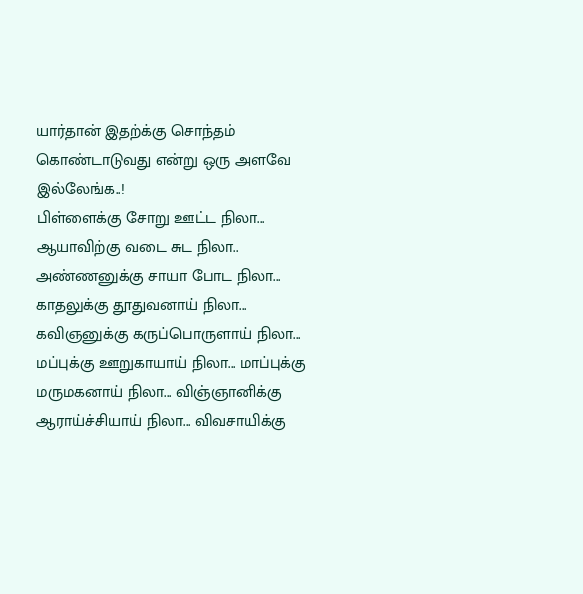யார்தான் இதற்க்கு சொந்தம் கொண்டாடுவது என்று ஒரு அளவே இல்லேங்க..!
பிள்ளைக்கு சோறு ஊட்ட நிலா... ஆயாவிற்கு வடை சுட நிலா.. அண்ணனுக்கு சாயா போட நிலா... காதலுக்கு தூதுவனாய் நிலா... கவிஞனுக்கு கருப்பொருளாய் நிலா... மப்புக்கு ஊறுகாயாய் நிலா... மாப்புக்கு மருமகனாய் நிலா... விஞ்ஞானிக்கு ஆராய்ச்சியாய் நிலா... விவசாயிக்கு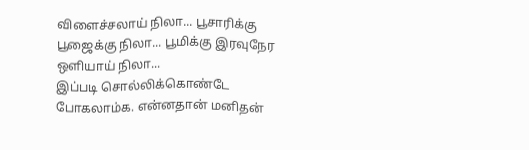விளைச்சலாய் நிலா... பூசாரிக்கு பூஜைக்கு நிலா... பூமிக்கு இரவுநேர ஒளியாய் நிலா...
இப்படி சொல்லிக்கொண்டே போகலாம்க. என்னதான் மனிதன்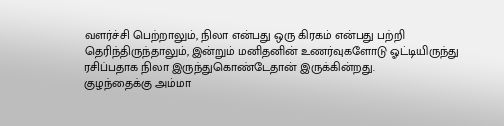வளர்ச்சி பெற்றாலும், நிலா என்பது ஒரு கிரகம் என்பது பற்றி தெரிந்திருந்தாலும், இன்றும் மனிதனின் உணர்வுகளோடு ஓட்டியிருந்து ரசிப்பதாக நிலா இருந்துகொண்டேதான் இருக்கின்றது.
குழந்தைக்கு அம்மா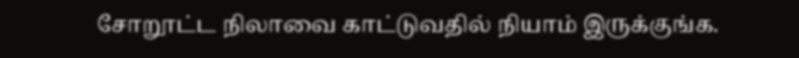சோறூட்ட நிலாவை காட்டுவதில் நியாம் இருக்குங்க.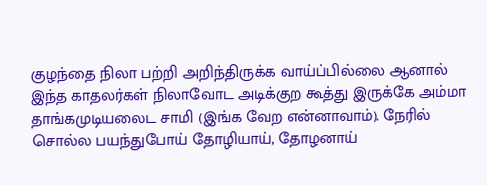குழந்தை நிலா பற்றி அறிந்திருக்க வாய்ப்பில்லை ஆனால் இந்த காதலர்கள் நிலாவோட அடிக்குற கூத்து இருக்கே அம்மா தாங்கமுடியலைட சாமி (இங்க வேற என்னாவாம்). நேரில் சொல்ல பயந்துபோய் தோழியாய், தோழனாய்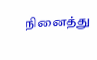நினைத்து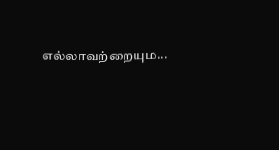எல்லாவற்றையும...